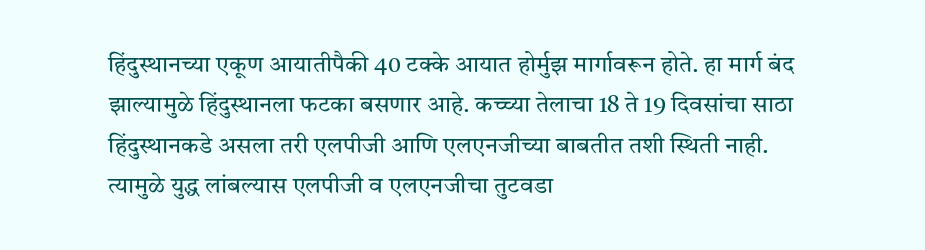हिंदुस्थानच्या एकूण आयातीपैकी 40 टक्के आयात होर्मुझ मार्गावरून होते. हा मार्ग बंद झाल्यामुळे हिंदुस्थानला फटका बसणार आहे. कच्च्या तेलाचा 18 ते 19 दिवसांचा साठा हिंदुस्थानकडे असला तरी एलपीजी आणि एलएनजीच्या बाबतीत तशी स्थिती नाही. त्यामुळे युद्ध लांबल्यास एलपीजी व एलएनजीचा तुटवडा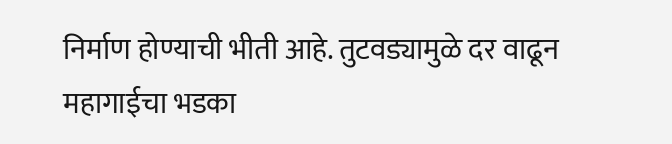निर्माण होण्याची भीती आहे. तुटवड्यामुळे दर वाढून महागाईचा भडका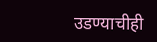उडण्याचीही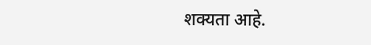शक्यता आहे.